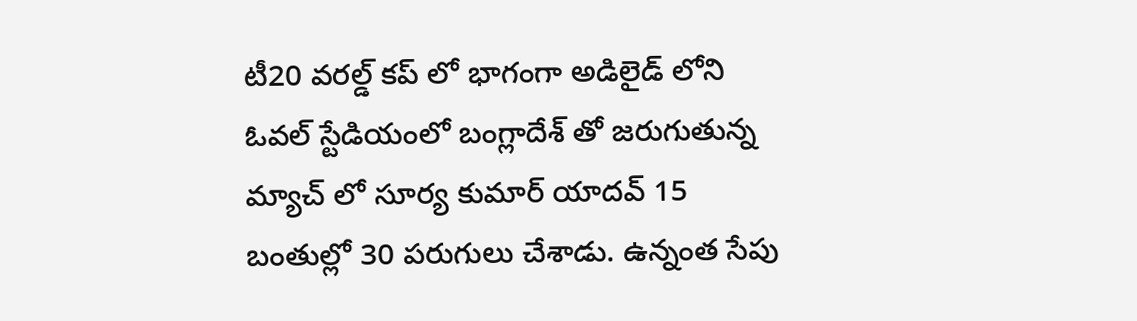టీ20 వరల్డ్ కప్ లో భాగంగా అడిలైడ్ లోని ఓవల్ స్టేడియంలో బంగ్లాదేశ్ తో జరుగుతున్న మ్యాచ్ లో సూర్య కుమార్ యాదవ్ 15 బంతుల్లో 30 పరుగులు చేశాడు. ఉన్నంత సేపు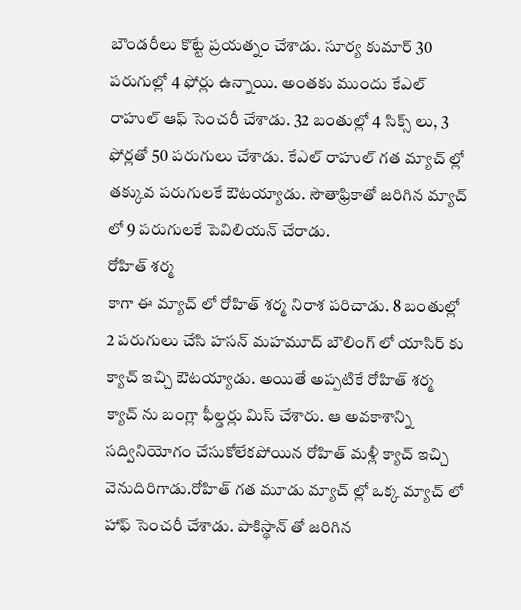బౌండరీలు కొట్టే ప్రయత్నం చేశాడు. సూర్య కుమార్ 30 పరుగుల్లో 4 ఫోర్లు ఉన్నాయి. అంతకు ముందు కేఎల్ రాహుల్ ఆఫ్ సెంచరీ చేశాడు. 32 బంతుల్లో 4 సిక్స్ లు, 3 ఫోర్లతో 50 పరుగులు చేశాడు. కేఎల్ రాహుల్ గత మ్యాచ్ ల్లో తక్కువ పరుగులకే ఔటయ్యాడు. సౌతాఫ్రికాతో జరిగిన మ్యాచ్ లో 9 పరుగులకే పెవిలియన్ చేరాడు.
రోహిత్ శర్మ
కాగా ఈ మ్యాచ్ లో రోహిత్ శర్మ నిరాశ పరిచాడు. 8 బంతుల్లో 2 పరుగులు చేసి హసన్ మహమూద్ బౌలింగ్ లో యాసిర్ కు క్యాచ్ ఇచ్చి ఔటయ్యాడు. అయితే అప్పటికే రోహిత్ శర్మ క్యాచ్ ను బంగ్లా ఫీల్డర్లు మిస్ చేశారు. ఆ అవకాశాన్ని సద్వినియోగం చేసుకోలేకపోయిన రోహిత్ మళ్లీ క్యాచ్ ఇచ్చి వెనుదిరిగాడు.రోహిత్ గత మూడు మ్యాచ్ ల్లో ఒక్క మ్యాచ్ లో హాఫ్ సెంచరీ చేశాడు. పాకిస్థాన్ తో జరిగిన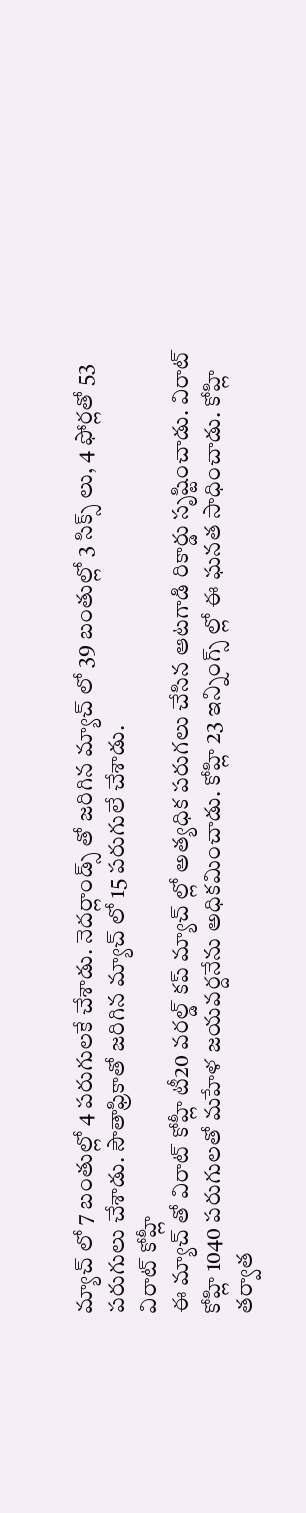మ్యాచ్ లో 7 బంతుల్లో 4 పరుగులకే చేశాడు. నెదర్లాండ్స్ తో జరిగిన మ్యాచ్ లో 39 బంతుల్లో 3 సిక్స్ లు, 4 ఫోర్లతో 53 పరుగులు చేశాడు. సౌతాఫ్రికాతో జరిగిన మ్యాచ్ లో 15 పరుగులే చేశాడు.
విరాట్ కోహ్లీ
ఈ మ్యాచ్ తో విరాట్ కోహ్లీ టీ20 వరల్డ్ కప్ మ్యాచ్ ల్లో అత్యధిక పరుగలు చేసిన ఆటగాడి రికార్డు సృష్టించాడు. విరాట్ కోహ్లి 1040 పరుగులతో మహేళ జయవర్దనేను అధికమించాడు. కోహ్లి 23 ఇన్నింగ్స్ ల్లో ఈ ఘనత సాధించాడు. కోహ్లి తర్వాత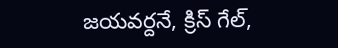జయవర్దనే, క్రిస్ గేల్,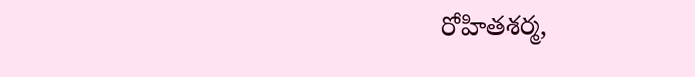రోహితశర్మ,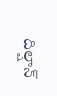దిల్షాన్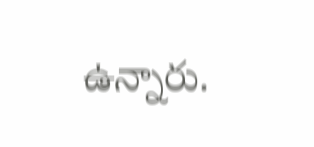ఉన్నారు.